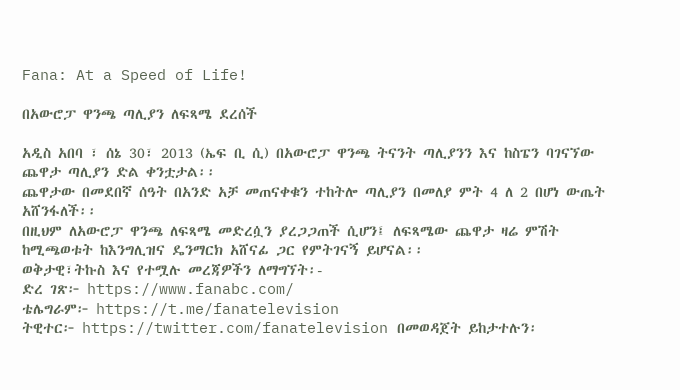Fana: At a Speed of Life!

በአውሮፓ ዋንጫ ጣሊያን ለፍጻሜ ደረሰች

አዲስ አበባ ፣ ሰኔ 30፣ 2013 (ኤፍ ቢ ሲ) በአውሮፓ ዋንጫ ትናንት ጣሊያንን እና ከስፔን ባገናኘው ጨዋታ ጣሊያን ድል ቀንቷታል፡፡
ጨዋታው በመደበኛ ሰዓት በአንድ አቻ መጠናቀቁን ተከትሎ ጣሊያን በመለያ ምት 4 ለ 2 በሆነ ውጤት አሸንፋለች፡፡
በዚህም ለአውሮፓ ዋንጫ ለፍጻሜ መድረሷን ያረጋጋጠች ሲሆን፤ ለፍጻሜው ጨዋታ ዛሬ ምሽት ከሚጫወቱት ከእንግሊዝና ዴንማርክ አሸናፊ ጋር የምትገናኝ ይሆናል፡፡
ወቅታዊ፣ትኩስ እና የተሟሉ መረጃዎችን ለማግኘት፡-
ድረ ገጽ፦ https://www.fanabc.com/
ቴሌግራም፦ https://t.me/fanatelevision
ትዊተር፦ https://twitter.com/fanatelevision በመወዳጀት ይከታተሉን፡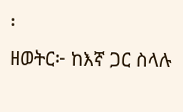፡
ዘወትር፦ ከእኛ ጋር ስላሉ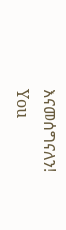እናመሰግናለን!
You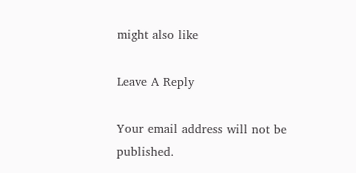might also like

Leave A Reply

Your email address will not be published.